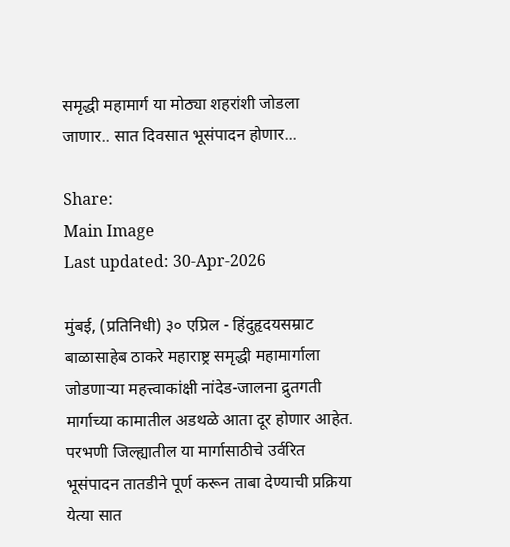समृद्धी महामार्ग या मोठ्या शहरांशी जोडला जाणार.. सात दिवसात भूसंपादन होणार...

Share:
Main Image
Last updated: 30-Apr-2026

मुंबई, (प्रतिनिधी) ३० एप्रिल - हिंदुहृदयसम्राट बाळासाहेब ठाकरे महाराष्ट्र समृद्धी महामार्गाला जोडणाऱ्या महत्त्वाकांक्षी नांदेड-जालना द्रुतगती मार्गाच्या कामातील अडथळे आता दूर होणार आहेत. परभणी जिल्ह्यातील या मार्गासाठीचे उर्वरित भूसंपादन तातडीने पूर्ण करून ताबा देण्याची प्रक्रिया येत्या सात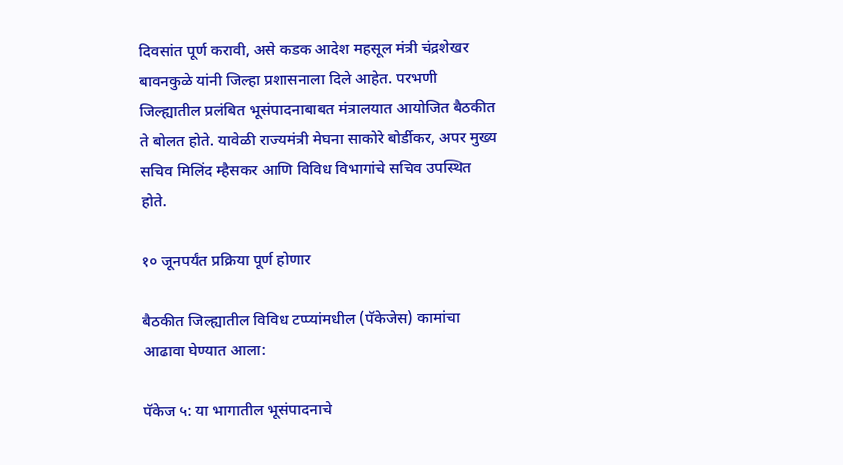दिवसांत पूर्ण करावी, असे कडक आदेश महसूल मंत्री चंद्रशेखर बावनकुळे यांनी जिल्हा प्रशासनाला दिले आहेत. परभणी जिल्ह्यातील प्रलंबित भूसंपादनाबाबत मंत्रालयात आयोजित बैठकीत ते बोलत होते. यावेळी राज्यमंत्री मेघना साकोरे बोर्डीकर, अपर मुख्य सचिव मिलिंद म्हैसकर आणि विविध विभागांचे सचिव उपस्थित होते.

१० जूनपर्यंत प्रक्रिया पूर्ण होणार

बैठकीत जिल्ह्यातील विविध टप्प्यांमधील (पॅकेजेस) कामांचा आढावा घेण्यात आला:

पॅकेज ५: या भागातील भूसंपादनाचे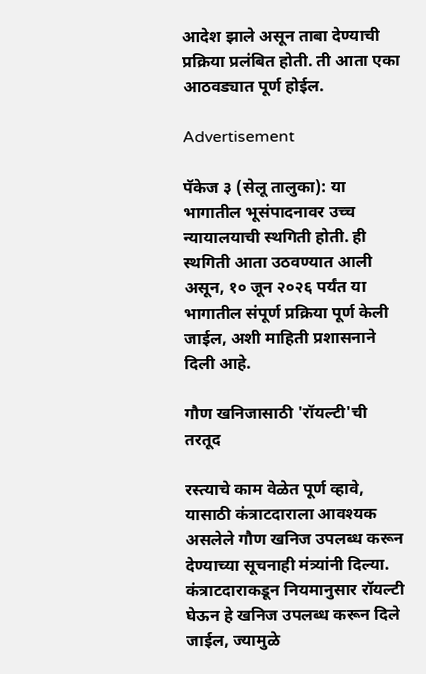आदेश झाले असून ताबा देण्याची प्रक्रिया प्रलंबित होती. ती आता एका आठवड्यात पूर्ण होईल.

Advertisement

पॅकेज ३ (सेलू तालुका): या भागातील भूसंपादनावर उच्च न्यायालयाची स्थगिती होती. ही स्थगिती आता उठवण्यात आली असून, १० जून २०२६ पर्यंत या भागातील संपूर्ण प्रक्रिया पूर्ण केली जाईल, अशी माहिती प्रशासनाने दिली आहे.

गौण खनिजासाठी 'रॉयल्टी'ची तरतूद

रस्त्याचे काम वेळेत पूर्ण व्हावे, यासाठी कंत्राटदाराला आवश्यक असलेले गौण खनिज उपलब्ध करून देण्याच्या सूचनाही मंत्र्यांनी दिल्या. कंत्राटदाराकडून नियमानुसार रॉयल्टी घेऊन हे खनिज उपलब्ध करून दिले जाईल, ज्यामुळे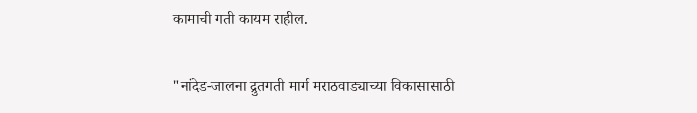कामाची गती कायम राहील.

"नांदेड-जालना द्रुतगती मार्ग मराठवाड्याच्या विकासासाठी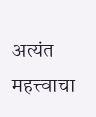अत्यंत महत्त्वाचा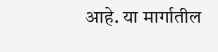आहे. या मार्गातील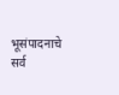भूसंपादनाचे सर्व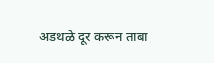अडथळे दूर करून ताबा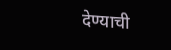देण्याची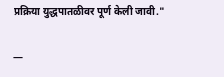प्रक्रिया युद्धपातळीवर पूर्ण केली जावी."

—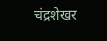चंद्रशेखर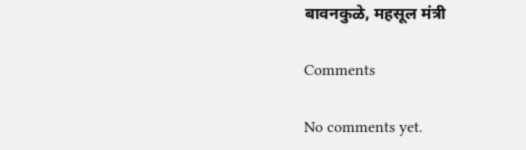बावनकुळे, महसूल मंत्री

Comments

No comments yet.